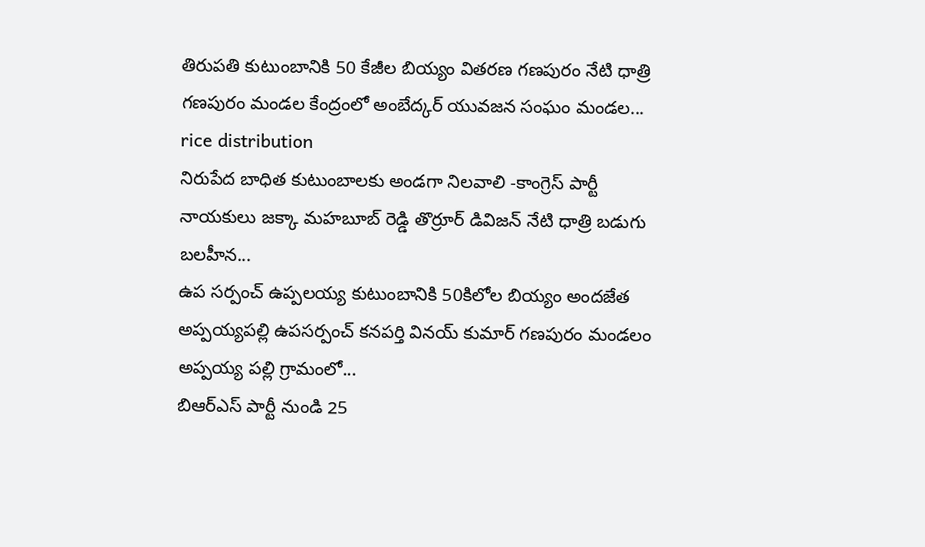తిరుపతి కుటుంబానికి 50 కేజీల బియ్యం వితరణ గణపురం నేటి ధాత్రి గణపురం మండల కేంద్రంలో అంబేద్కర్ యువజన సంఘం మండల...
rice distribution
నిరుపేద బాధిత కుటుంబాలకు అండగా నిలవాలి -కాంగ్రెస్ పార్టీ నాయకులు జక్కా మహబూబ్ రెడ్డి తొర్రూర్ డివిజన్ నేటి ధాత్రి బడుగు బలహీన...
ఉప సర్పంచ్ ఉప్పలయ్య కుటుంబానికి 50కిలోల బియ్యం అందజేత అప్పయ్యపల్లి ఉపసర్పంచ్ కనపర్తి వినయ్ కుమార్ గణపురం మండలం అప్పయ్య పల్లి గ్రామంలో...
బిఆర్ఎస్ పార్టీ నుండి 25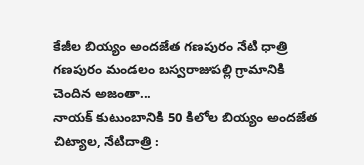కేజీల బియ్యం అందజేత గణపురం నేటి ధాత్రి గణపురం మండలం బస్వరాజుపల్లి గ్రామానికి చెందిన అజంతా...
నాయక్ కుటుంబానికి 50 కిలోల బియ్యం అందజేత చిట్యాల, నేటిదాత్రి :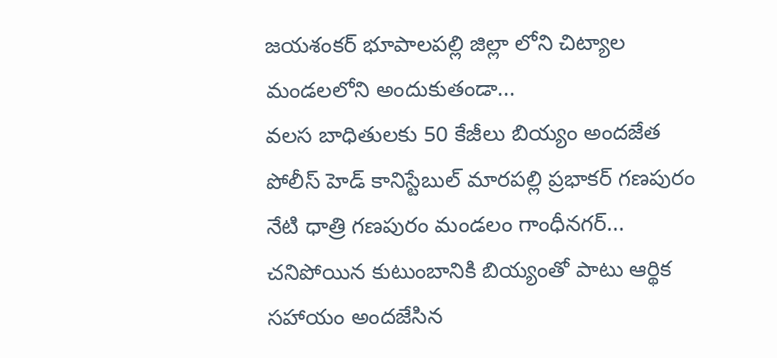జయశంకర్ భూపాలపల్లి జిల్లా లోని చిట్యాల మండలలోని అందుకుతండా...
వలస బాధితులకు 50 కేజీలు బియ్యం అందజేత పోలీస్ హెడ్ కానిస్టేబుల్ మారపల్లి ప్రభాకర్ గణపురం నేటి ధాత్రి గణపురం మండలం గాంధీనగర్...
చనిపోయిన కుటుంబానికి బియ్యంతో పాటు ఆర్థిక సహాయం అందజేసిన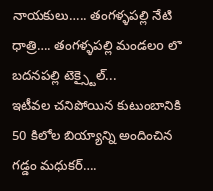నాయకులు….. తంగళ్ళపల్లి నేటి ధాత్రి…. తంగళ్ళపల్లి మండలo లొ బదనపల్లి టెక్స్టైల్...
ఇటీవల చనిపోయిన కుటుంబానికి 50 కిలోల బియ్యాన్ని అందించిన గడ్డం మధుకర్….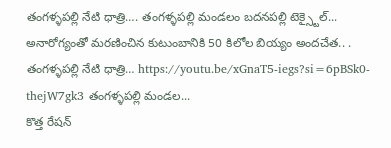తంగళ్ళపల్లి నేటి ధాత్రి…. తంగళ్ళపల్లి మండలం బదనపల్లి టెక్స్టైల్...
అనారోగ్యంతో మరణించిన కుటుంబానికి 50 కిలోల బియ్యం అందచేత.. . తంగళ్ళపల్లి నేటి ధాత్రి… https://youtu.be/xGnaT5-iegs?si=6pBSk0-thejW7gk3 తంగళ్ళపల్లి మండల...
కొత్త రేషన్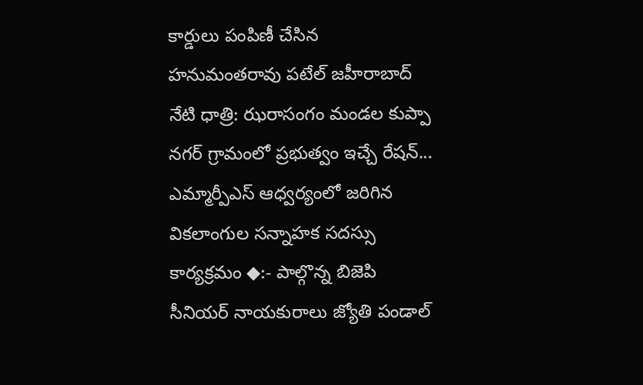కార్డులు పంపిణీ చేసిన హనుమంతరావు పటేల్ జహీరాబాద్ నేటి ధాత్రి: ఝరాసంగం మండల కుప్పా నగర్ గ్రామంలో ప్రభుత్వం ఇచ్చే రేషన్...
ఎమ్మార్పీఎస్ ఆధ్వర్యంలో జరిగిన వికలాంగుల సన్నాహక సదస్సు కార్యక్రమం ◆:- పాల్గొన్న బిజెపి సీనియర్ నాయకురాలు జ్యోతి పండాల్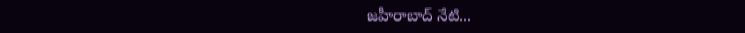జహీరాబాద్ నేటి...